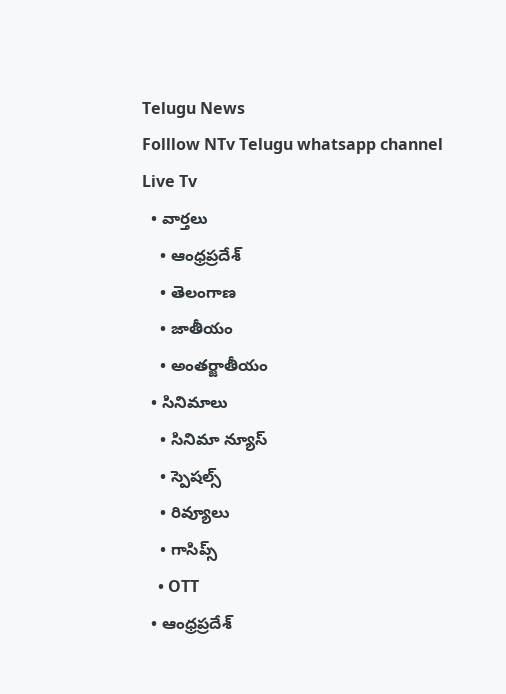Telugu News
Folllow NTv Telugu whatsapp channel Live Tv
  • వార్తలు
    • ఆంధ్రప్రదేశ్
    • తెలంగాణ
    • జాతీయం
    • అంతర్జాతీయం
  • సినిమాలు
    • సినిమా న్యూస్
    • స్పెషల్స్
    • రివ్యూలు
    • గాసిప్స్
    • OTT
  • ఆంధ్రప్రదేశ్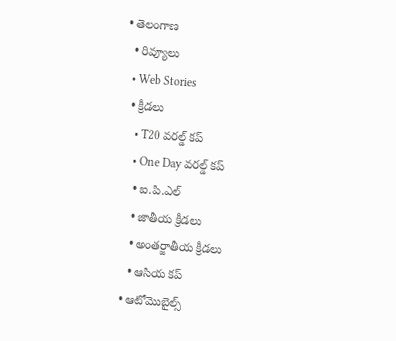• తెలంగాణ
  • రివ్యూలు
  • Web Stories
  • క్రీడలు
    • T20 వరల్డ్ కప్
    • One Day వరల్డ్ కప్
    • ఐ.పి.ఎల్
    • జాతీయ క్రీడలు
    • అంతర్జాతీయ క్రీడలు
    • ఆసియ కప్
  • ఆటోమొబైల్స్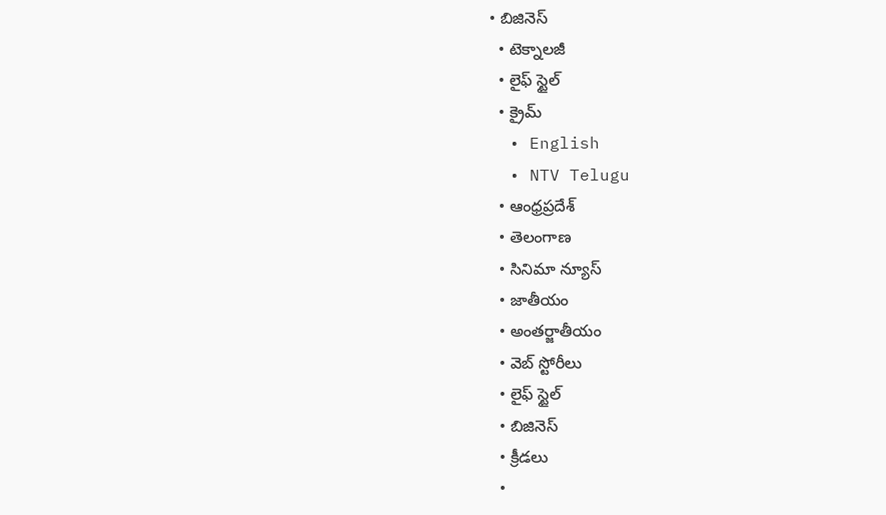• బిజినెస్‌
  • టెక్నాలజీ
  • లైఫ్ స్టైల్
  • క్రైమ్
  • English
  • NTV Telugu
  • ఆంధ్రప్రదేశ్
  • తెలంగాణ
  • సినిమా న్యూస్
  • జాతీయం
  • అంతర్జాతీయం
  • వెబ్ స్టోరీలు
  • లైఫ్ స్టైల్
  • బిజినెస్‌
  • క్రీడలు
  •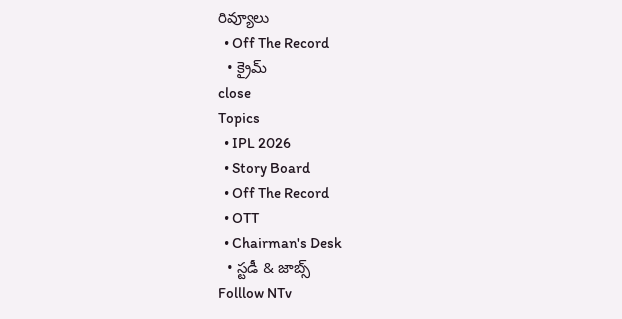రివ్యూలు
  • Off The Record
  • క్రైమ్
close
Topics
  • IPL 2026
  • Story Board
  • Off The Record
  • OTT
  • Chairman's Desk
  • స్టడీ & జాబ్స్
Folllow NTv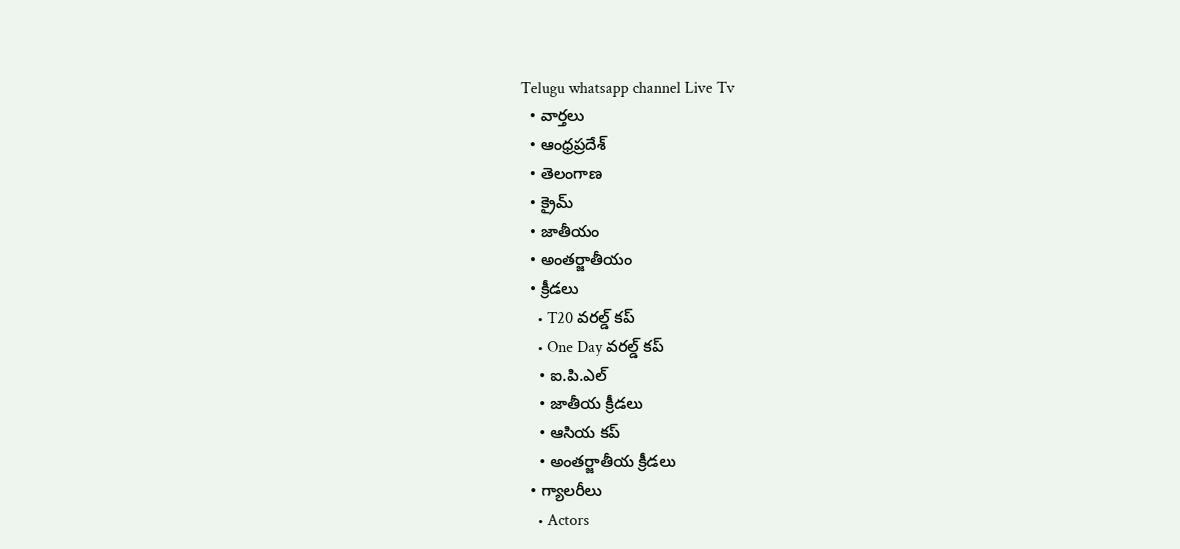Telugu whatsapp channel Live Tv
  • వార్తలు
  • ఆంధ్రప్రదేశ్
  • తెలంగాణ
  • క్రైమ్
  • జాతీయం
  • అంతర్జాతీయం
  • క్రీడలు
    • T20 వరల్డ్ కప్
    • One Day వరల్డ్ కప్
    • ఐ.పి.ఎల్
    • జాతీయ క్రీడలు
    • ఆసియ కప్
    • అంతర్జాతీయ క్రీడలు
  • గ్యాలరీలు
    • Actors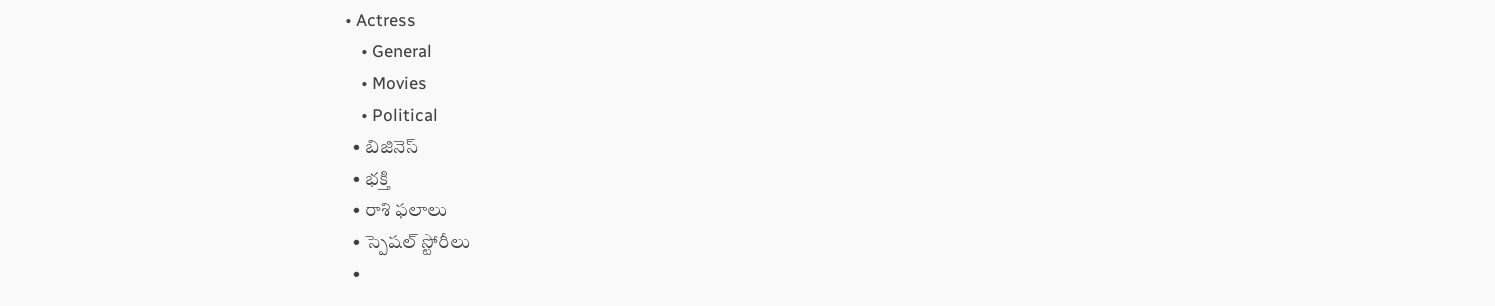• Actress
    • General
    • Movies
    • Political
  • బిజినెస్‌
  • భక్తి
  • రాశి ఫలాలు
  • స్పెషల్‌ స్టోరీలు
  •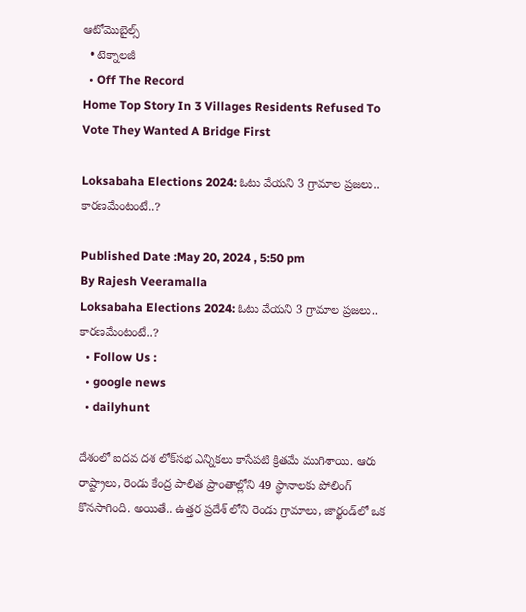ఆటోమొబైల్స్
  • టెక్నాలజీ
  • Off The Record
Home Top Story In 3 Villages Residents Refused To Vote They Wanted A Bridge First

Loksabaha Elections 2024: ఓటు వేయని 3 గ్రామాల ప్రజలు.. కారణమేంటంటే..?

Published Date :May 20, 2024 , 5:50 pm
By Rajesh Veeramalla
Loksabaha Elections 2024: ఓటు వేయని 3 గ్రామాల ప్రజలు.. కారణమేంటంటే..?
  • Follow Us :
  • google news
  • dailyhunt

దేశంలో ఐదవ దశ లోక్‌సభ ఎన్నికలు కాసేపటి క్రితమే ముగిశాయి. ఆరు రాష్ట్రాలు, రెండు కేంద్ర పాలిత ప్రాంతాల్లోని 49 స్థానాలకు పోలింగ్ కొనసాగింది. అయితే.. ఉత్తర ప్రదేశ్ లోని రెండు గ్రామాలు, జార్ఖండ్‌లో ఒక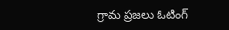గ్రామ ప్రజలు ఓటింగ్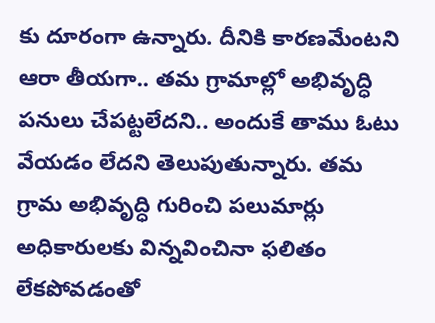కు దూరంగా ఉన్నారు. దీనికి కారణమేంటని ఆరా తీయగా.. తమ గ్రామాల్లో అభివృద్ధి పనులు చేపట్టలేదని.. అందుకే తాము ఓటు వేయడం లేదని తెలుపుతున్నారు. తమ గ్రామ అభివృద్ధి గురించి పలుమార్లు అధికారులకు విన్నవించినా ఫలితం లేకపోవడంతో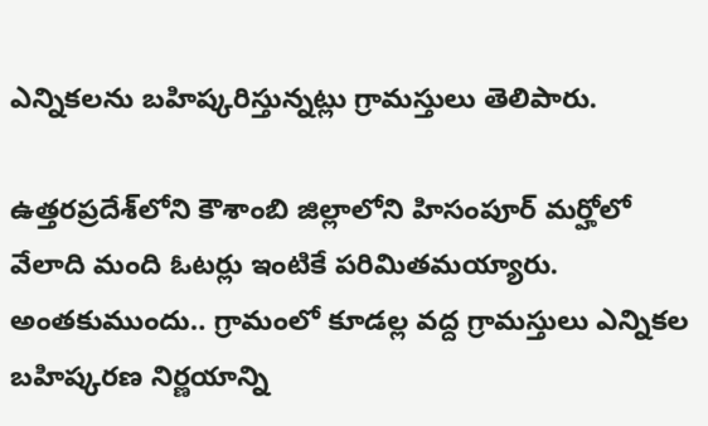ఎన్నికలను బహిష్కరిస్తున్నట్లు గ్రామస్తులు తెలిపారు.

ఉత్తరప్రదేశ్‌లోని కౌశాంబి జిల్లాలోని హిసంపూర్ మర్హోలో వేలాది మంది ఓటర్లు ఇంటికే పరిమితమయ్యారు. అంతకుముందు.. గ్రామంలో కూడల్ల వద్ద గ్రామస్తులు ఎన్నికల బహిష్కరణ నిర్ణయాన్ని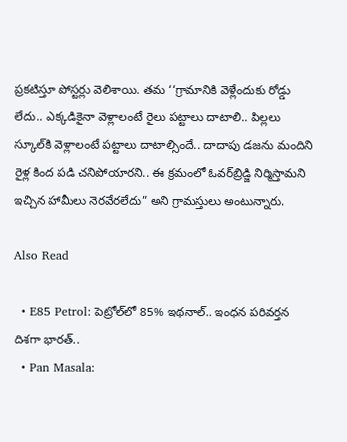ప్రకటిస్తూ పోస్టర్లు వెలిశాయి. తమ ‘‘గ్రామానికి వెళ్లేందుకు రోడ్డు లేదు.. ఎక్కడికైనా వెళ్లాలంటే రైలు పట్టాలు దాటాలి.. పిల్లలు స్కూల్‌కి వెళ్లాలంటే పట్టాలు దాటాల్సిందే.. దాదాపు డజను మందిని రైళ్ల కింద పడి చనిపోయారని.. ఈ క్రమంలో ఓవర్‌బ్రిడ్జి నిర్మిస్తామని ఇచ్చిన హామీలు నెరవేరలేదు” అని గ్రామస్తులు అంటున్నారు.

Also Read

  • E85 Petrol: పెట్రోల్‌లో 85% ఇథనాల్.. ఇంధన పరివర్తన దిశగా భారత్..
  • Pan Masala: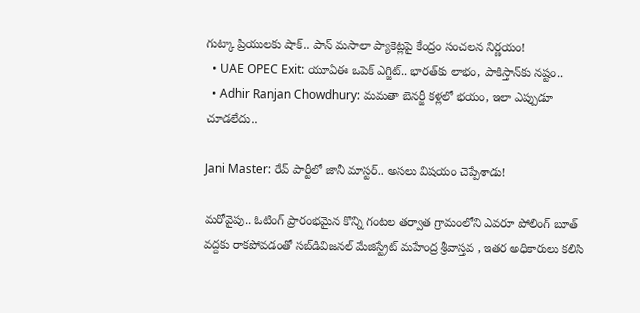గుట్కా ప్రియులకు షాక్.. పాన్ మసాలా ప్యాకెట్లపై కేంద్రం సంచలన నిర్ణయం!
  • UAE OPEC Exit: యూఏఈ ఒపెక్ ఎగ్జిట్.. భారత్‌కు లాభం, పాకిస్తాన్‌కు నష్టం..
  • Adhir Ranjan Chowdhury: మమతా బెనర్జీ కళ్లలో భయం, ఇలా ఎప్పుడూ చూడలేదు..

Jani Master: రేవ్ పార్టీలో జానీ మాస్టర్.. అసలు విషయం చెప్పేశాడు!

మరోవైపు.. ఓటింగ్ ప్రారంభమైన కొన్ని గంటల తర్వాత గ్రామంలోని ఎవరూ పోలింగ్ బూత్ వద్దకు రాకపోవడంతో సబ్‌డివిజనల్ మేజిస్ట్రేట్ మహేంద్ర శ్రీవాస్తవ , ఇతర అధికారులు కలిసి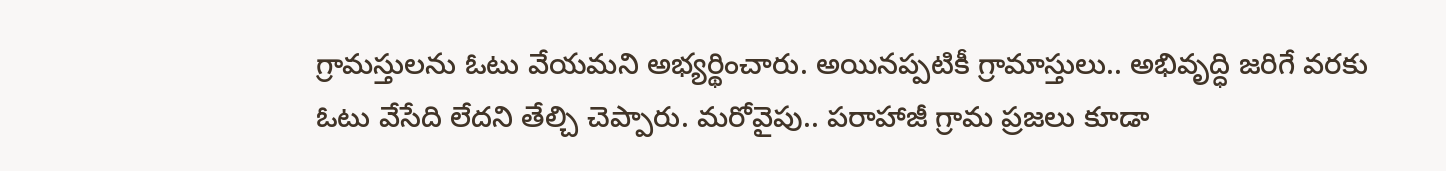గ్రామస్తులను ఓటు వేయమని అభ్యర్థించారు. అయినప్పటికీ గ్రామాస్తులు.. అభివృద్ధి జరిగే వరకు ఓటు వేసేది లేదని తేల్చి చెప్పారు. మరోవైపు.. పరాహాజీ గ్రామ ప్రజలు కూడా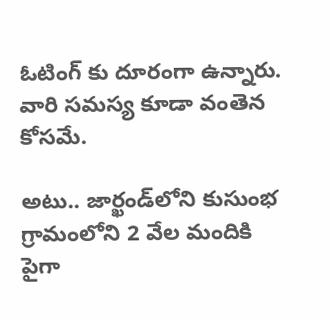ఓటింగ్ కు దూరంగా ఉన్నారు. వారి సమస్య కూడా వంతెన కోసమే.

అటు.. జార్ఖండ్‌లోని కుసుంభ గ్రామంలోని 2 వేల మందికి పైగా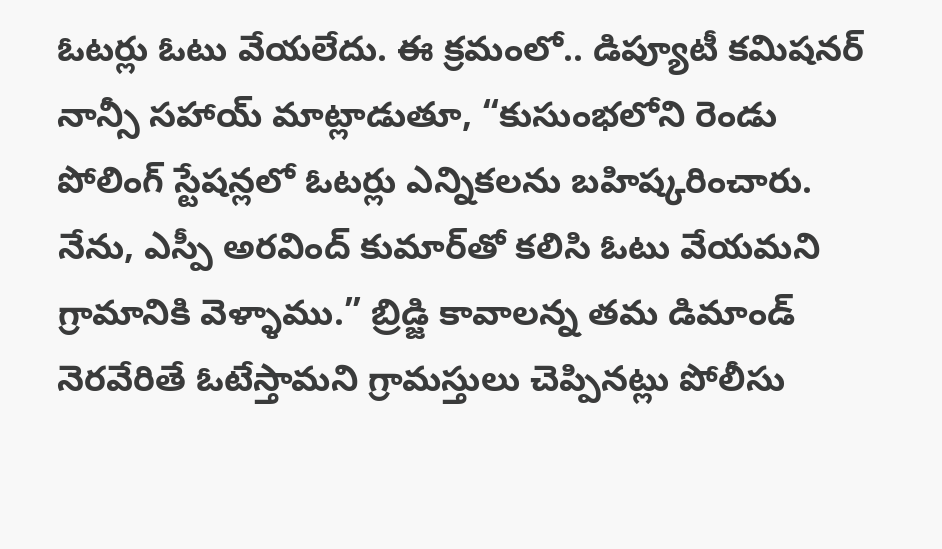ఓటర్లు ఓటు వేయలేదు. ఈ క్రమంలో.. డిప్యూటీ కమిషనర్ నాన్సీ సహాయ్ మాట్లాడుతూ, “కుసుంభలోని రెండు పోలింగ్ స్టేషన్లలో ఓటర్లు ఎన్నికలను బహిష్కరించారు. నేను, ఎస్పీ అరవింద్ కుమార్‌తో కలిసి ఓటు వేయమని గ్రామానికి వెళ్ళాము.” బ్రిడ్జి కావాలన్న తమ డిమాండ్ నెరవేరితే ఓటేస్తామని గ్రామస్తులు చెప్పినట్లు పోలీసు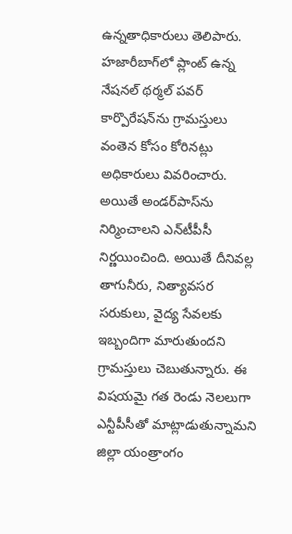ఉన్నతాధికారులు తెలిపారు. హజారీబాగ్‌లో ప్లాంట్‌ ఉన్న నేషనల్‌ థర్మల్‌ పవర్‌ కార్పొరేషన్‌ను గ్రామస్తులు వంతెన కోసం కోరినట్లు అధికారులు వివరించారు. అయితే అండర్‌పాస్‌ను నిర్మించాలని ఎన్‌టీపీసీ నిర్ణయించింది. అయితే దీనివల్ల తాగునీరు, నిత్యావసర సరుకులు, వైద్య సేవలకు ఇబ్బందిగా మారుతుందని గ్రామస్తులు చెబుతున్నారు. ఈ విషయమై గత రెండు నెలలుగా ఎన్టీపీసీతో మాట్లాడుతున్నామని జిల్లా యంత్రాంగం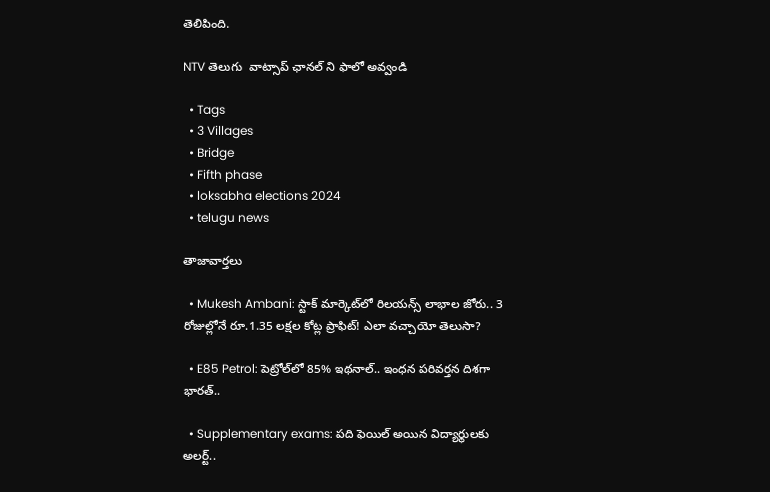తెలిపింది.

NTV తెలుగు  వాట్సాప్ ఛానల్ ని ఫాలో అవ్వండి

  • Tags
  • 3 Villages
  • Bridge
  • Fifth phase
  • loksabha elections 2024
  • telugu news

తాజావార్తలు

  • Mukesh Ambani: స్టాక్ మార్కెట్‌లో రిలయన్స్ లాభాల జోరు.. 3 రోజుల్లోనే రూ.1.35 లక్షల కోట్ల ప్రాఫిట్! ఎలా వచ్చాయో తెలుసా?

  • E85 Petrol: పెట్రోల్‌లో 85% ఇథనాల్.. ఇంధన పరివర్తన దిశగా భారత్..

  • Supplementary exams: పది ఫెయిల్ అయిన విద్యార్థులకు అలర్ట్..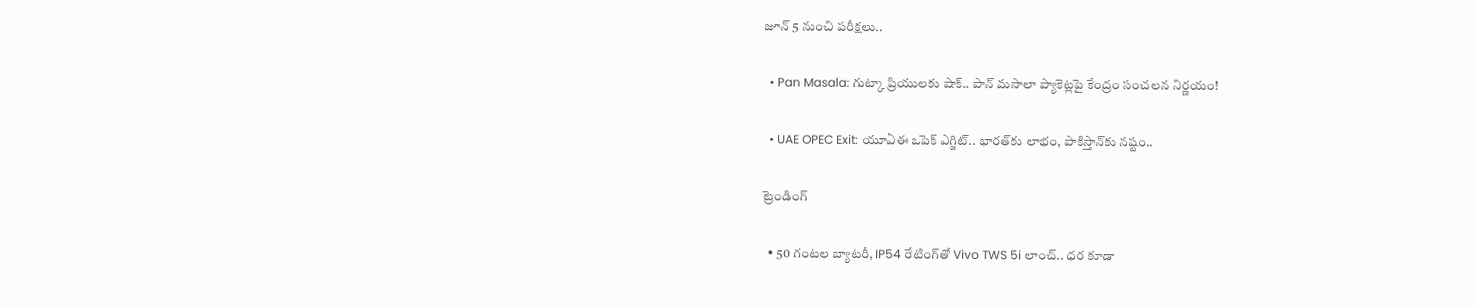జూన్ 5 నుంచి పరీక్షలు..

  • Pan Masala: గుట్కా ప్రియులకు షాక్.. పాన్ మసాలా ప్యాకెట్లపై కేంద్రం సంచలన నిర్ణయం!

  • UAE OPEC Exit: యూఏఈ ఒపెక్ ఎగ్జిట్.. భారత్‌కు లాభం, పాకిస్తాన్‌కు నష్టం..

ట్రెండింగ్‌

  • 50 గంటల బ్యాటరీ, IP54 రేటింగ్‌తో Vivo TWS 5i లాంచ్.. ధర కూడా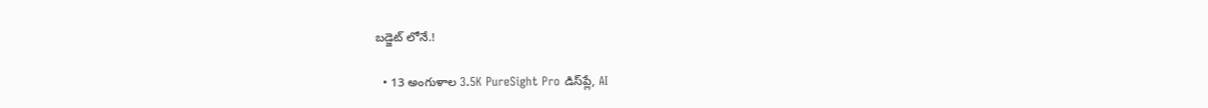బడ్జెట్ లోనే.!

  • 13 అంగుళాల 3.5K PureSight Pro డిస్‌ప్లే, AI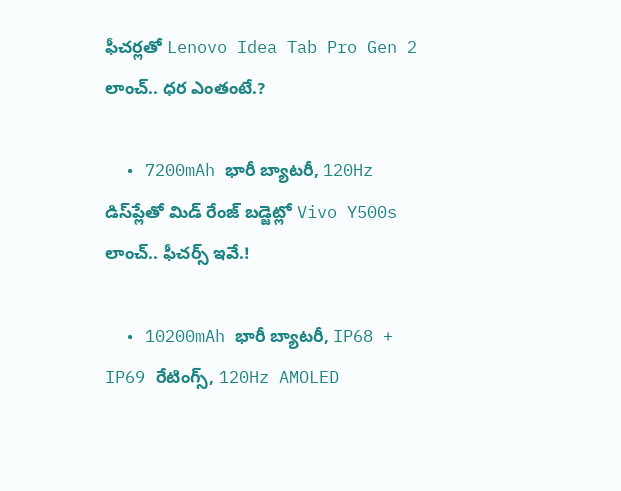ఫీచర్లతో Lenovo Idea Tab Pro Gen 2 లాంచ్.. ధర ఎంతంటే.?

  • 7200mAh భారీ బ్యాటరీ, 120Hz డిస్‌ప్లేతో మిడ్ రేంజ్ బడ్జెట్లో Vivo Y500s లాంచ్.. ఫీచర్స్ ఇవే.!

  • 10200mAh భారీ బ్యాటరీ, IP68 + IP69 రేటింగ్స్‌, 120Hz AMOLED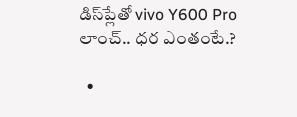డిస్‌ప్లేతో vivo Y600 Pro లాంచ్.. ధర ఎంతంటే.?

  •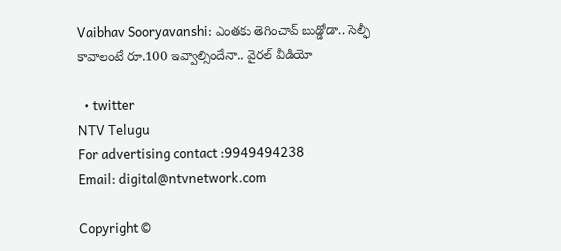Vaibhav Sooryavanshi: ఎంతకు తెగించావ్ బుడ్డోడా.. సెల్ఫీ కావాలంటే రూ.100 ఇవ్వాల్సిందేనా.. వైరల్ వీడియో

  • twitter
NTV Telugu
For advertising contact :9949494238
Email: digital@ntvnetwork.com

Copyright ©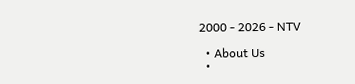2000 - 2026 - NTV

  • About Us
  •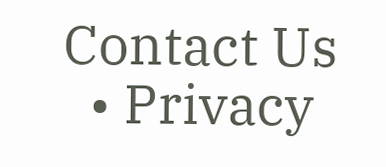Contact Us
  • Privacy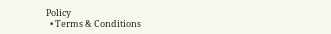Policy
  • Terms & Conditions